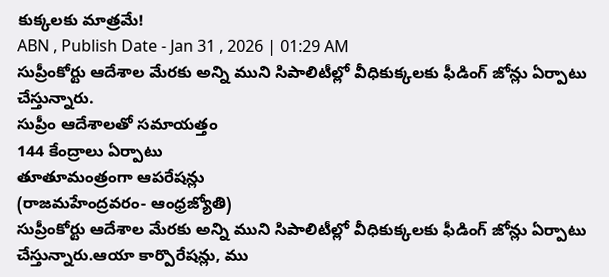కుక్కలకు మాత్రమే!
ABN , Publish Date - Jan 31 , 2026 | 01:29 AM
సుప్రీంకోర్టు ఆదేశాల మేరకు అన్ని ముని సిపాలిటీల్లో వీధికుక్కలకు ఫీడింగ్ జోన్లు ఏర్పాటు చేస్తున్నారు.
సుప్రీం ఆదేశాలతో సమాయత్తం
144 కేంద్రాలు ఏర్పాటు
తూతూమంత్రంగా ఆపరేషన్లు
(రాజమహేంద్రవరం- ఆంధ్రజ్యోతి)
సుప్రీంకోర్టు ఆదేశాల మేరకు అన్ని ముని సిపాలిటీల్లో వీధికుక్కలకు ఫీడింగ్ జోన్లు ఏర్పాటు చేస్తున్నారు.ఆయా కార్పొరేషన్లు, ము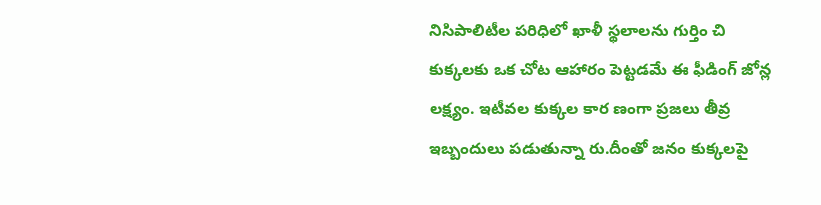నిసిపాలిటీల పరిధిలో ఖాళీ స్థలాలను గుర్తిం చి కుక్కలకు ఒక చోట ఆహారం పెట్టడమే ఈ ఫీడింగ్ జోన్ల లక్ష్యం. ఇటీవల కుక్కల కార ణంగా ప్రజలు తీవ్ర ఇబ్బందులు పడుతున్నా రు.దీంతో జనం కుక్కలపై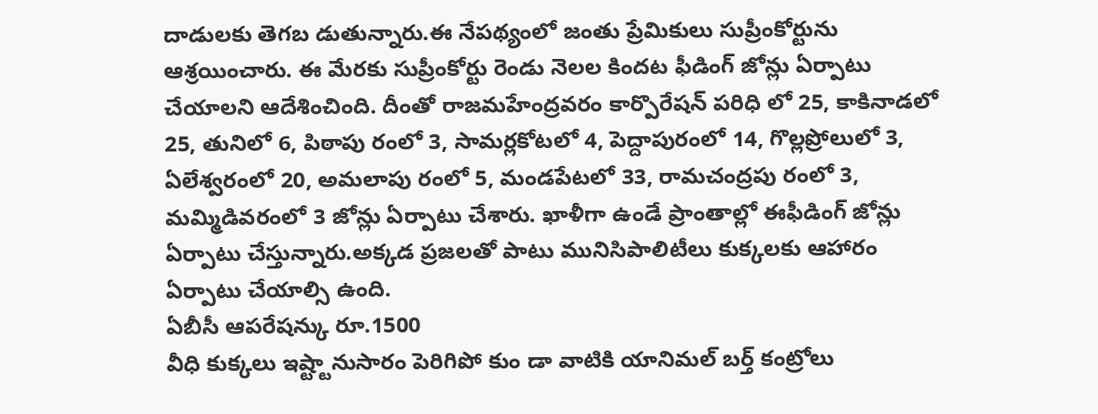దాడులకు తెగబ డుతున్నారు.ఈ నేపథ్యంలో జంతు ప్రేమికులు సుప్రీంకోర్టును ఆశ్రయించారు. ఈ మేరకు సుప్రీంకోర్టు రెండు నెలల కిందట ఫీడింగ్ జోన్లు ఏర్పాటు చేయాలని ఆదేశించింది. దీంతో రాజమహేంద్రవరం కార్పొరేషన్ పరిధి లో 25, కాకినాడలో 25, తునిలో 6, పిఠాపు రంలో 3, సామర్లకోటలో 4, పెద్దాపురంలో 14, గొల్లప్రోలులో 3, ఏలేశ్వరంలో 20, అమలాపు రంలో 5, మండపేటలో 33, రామచంద్రపు రంలో 3, మమ్మిడివరంలో 3 జోన్లు ఏర్పాటు చేశారు. ఖాళీగా ఉండే ప్రాంతాల్లో ఈఫీడింగ్ జోన్లు ఏర్పాటు చేస్తున్నారు.అక్కడ ప్రజలతో పాటు మునిసిపాలిటీలు కుక్కలకు ఆహారం ఏర్పాటు చేయాల్సి ఉంది.
ఏబీసీ ఆపరేషన్కు రూ.1500
వీధి కుక్కలు ఇష్ట్టానుసారం పెరిగిపో కుం డా వాటికి యానిమల్ బర్త్ కంట్రోలు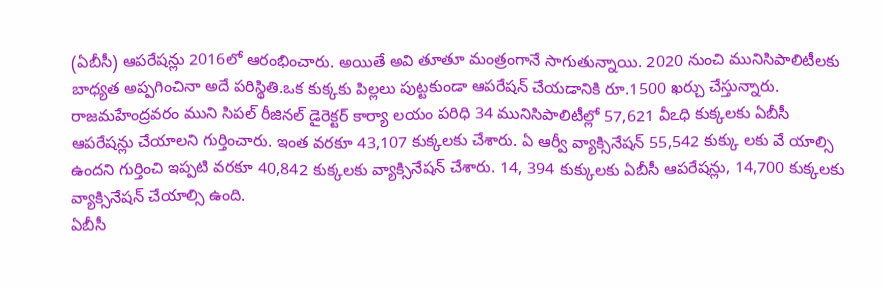(ఏబీసీ) ఆపరేషన్లు 2016లో ఆరంభించారు. అయితే అవి తూతూ మంత్రంగానే సాగుతున్నాయి. 2020 నుంచి మునిసిపాలిటీలకు బాధ్యత అప్పగించినా అదే పరిస్థితి.ఒక కుక్కకు పిల్లలు పుట్టకుండా ఆపరేషన్ చేయడానికి రూ.1500 ఖర్చు చేస్తున్నారు. రాజమహేంద్రవరం ముని సిపల్ రీజినల్ డైరెక్టర్ కార్యా లయం పరిధి 34 మునిసిపాలిటీల్లో 57,621 వీఽధి కుక్కలకు ఏబీసీ ఆపరేషన్లు చేయాలని గుర్తించారు. ఇంత వరకూ 43,107 కుక్కలకు చేశారు. ఏ ఆర్వీ వ్యాక్సినేషన్ 55,542 కుక్కు లకు వే యాల్సి ఉందని గుర్తించి ఇప్పటి వరకూ 40,842 కుక్కలకు వ్యాక్సినేషన్ చేశారు. 14, 394 కుక్కులకు ఏబీసీ ఆపరేషన్లు, 14,700 కుక్కలకు వ్యాక్సినేషన్ చేయాల్సి ఉంది.
ఏబీసీ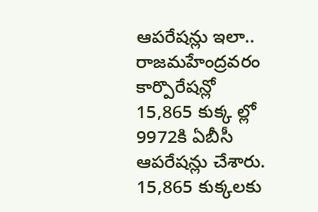ఆపరేషన్లు ఇలా..
రాజమహేంద్రవరం కార్పొరేషన్లో 15,865 కుక్క ల్లో 9972కి ఏబీసీ ఆపరేషన్లు చేశారు. 15,865 కుక్కలకు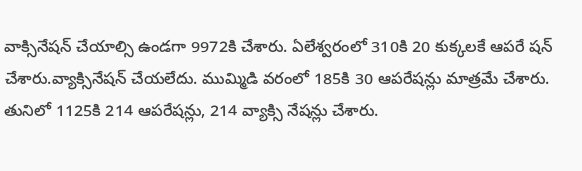వాక్సినేషన్ చేయాల్సి ఉండగా 9972కి చేశారు. ఏలేశ్వరంలో 310కి 20 కుక్కలకే ఆపరే షన్ చేశారు.వ్యాక్సినేషన్ చేయలేదు. ముమ్మిడి వరంలో 185కి 30 ఆపరేషన్లు మాత్రమే చేశారు. తునిలో 1125కి 214 ఆపరేషన్లు, 214 వ్యాక్సి నేషన్లు చేశారు.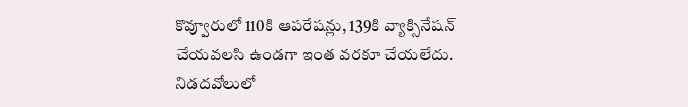కొవ్వూరులో 110కి ఆపరేషన్లు, 139కి వ్యాక్సినేషన్ చేయవలసి ఉండగా ఇంత వరకూ చేయలేదు. నిడదవోలులో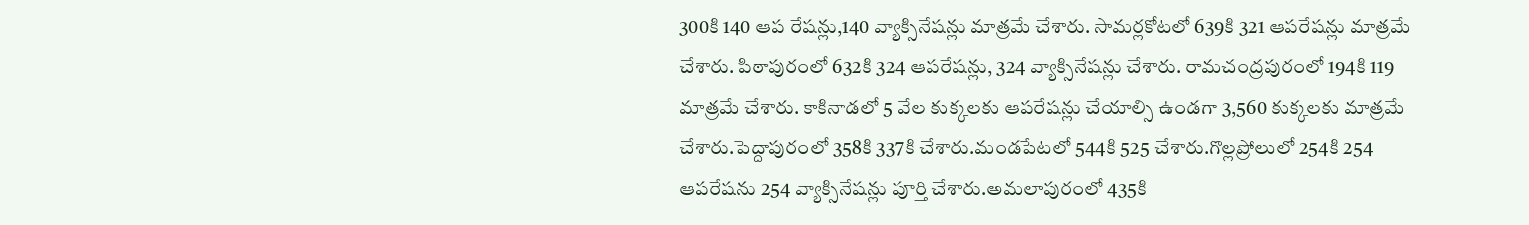300కి 140 ఆప రేషన్లు,140 వ్యాక్సినేషన్లు మాత్రమే చేశారు. సామర్లకోటలో 639కి 321 ఆపరేషన్లు మాత్రమే చేశారు. పిఠాపురంలో 632కి 324 ఆపరేషన్లు, 324 వ్యాక్సినేషన్లు చేశారు. రామచంద్రపురంలో 194కి 119 మాత్రమే చేశారు. కాకినాడలో 5 వేల కుక్కలకు ఆపరేషన్లు చేయాల్సి ఉండగా 3,560 కుక్కలకు మాత్రమే చేశారు.పెద్దాపురంలో 358కి 337కి చేశారు.మండపేటలో 544కి 525 చేశారు.గొల్లప్రోలులో 254కి 254 ఆపరేషను 254 వ్యాక్సినేషన్లు పూర్తి చేశారు.అమలాపురంలో 435కి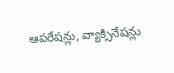ఆపరేషన్లు, వ్యాక్సినేషన్లు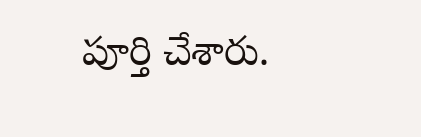పూర్తి చేశారు.